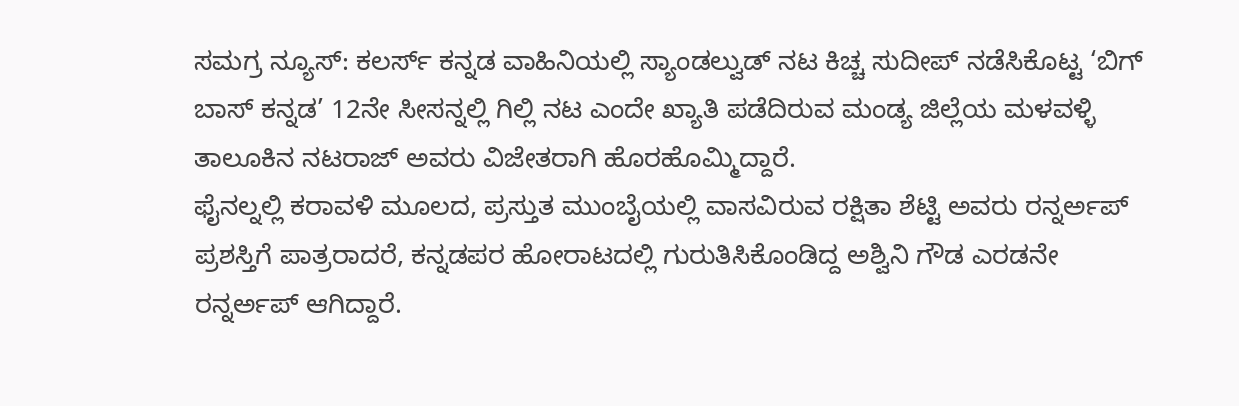ಸಮಗ್ರ ನ್ಯೂಸ್: ಕಲರ್ಸ್ ಕನ್ನಡ ವಾಹಿನಿಯಲ್ಲಿ ಸ್ಯಾಂಡಲ್ವುಡ್ ನಟ ಕಿಚ್ಚ ಸುದೀಪ್ ನಡೆಸಿಕೊಟ್ಟ ‘ಬಿಗ್ ಬಾಸ್ ಕನ್ನಡ’ 12ನೇ ಸೀಸನ್ನಲ್ಲಿ ಗಿಲ್ಲಿ ನಟ ಎಂದೇ ಖ್ಯಾತಿ ಪಡೆದಿರುವ ಮಂಡ್ಯ ಜಿಲ್ಲೆಯ ಮಳವಳ್ಳಿ ತಾಲೂಕಿನ ನಟರಾಜ್ ಅವರು ವಿಜೇತರಾಗಿ ಹೊರಹೊಮ್ಮಿದ್ದಾರೆ.
ಫೈನಲ್ನಲ್ಲಿ ಕರಾವಳಿ ಮೂಲದ, ಪ್ರಸ್ತುತ ಮುಂಬೈಯಲ್ಲಿ ವಾಸವಿರುವ ರಕ್ಷಿತಾ ಶೆಟ್ಟಿ ಅವರು ರನ್ನರ್ಅಪ್ ಪ್ರಶಸ್ತಿಗೆ ಪಾತ್ರರಾದರೆ, ಕನ್ನಡಪರ ಹೋರಾಟದಲ್ಲಿ ಗುರುತಿಸಿಕೊಂಡಿದ್ದ ಅಶ್ವಿನಿ ಗೌಡ ಎರಡನೇ ರನ್ನರ್ಅಪ್ ಆಗಿದ್ದಾರೆ.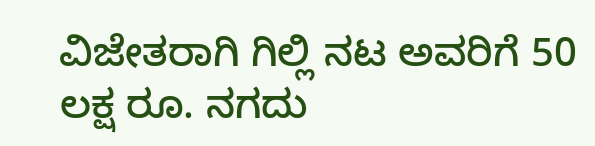ವಿಜೇತರಾಗಿ ಗಿಲ್ಲಿ ನಟ ಅವರಿಗೆ 50 ಲಕ್ಷ ರೂ. ನಗದು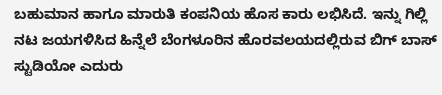ಬಹುಮಾನ ಹಾಗೂ ಮಾರುತಿ ಕಂಪನಿಯ ಹೊಸ ಕಾರು ಲಭಿಸಿದೆ. ಇನ್ನು ಗಿಲ್ಲಿ ನಟ ಜಯಗಳಿಸಿದ ಹಿನ್ನೆಲೆ ಬೆಂಗಳೂರಿನ ಹೊರವಲಯದಲ್ಲಿರುವ ಬಿಗ್ ಬಾಸ್ ಸ್ಟುಡಿಯೋ ಎದುರು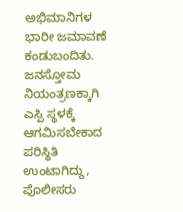ಅಭಿಮಾನಿಗಳ ಭಾರೀ ಜಮಾವಣೆ ಕಂಡುಬಂದಿತು. ಜನಸ್ತೋಮ ನಿಯಂತ್ರಣಕ್ಕಾಗಿ ಎಸ್ಪಿ ಸ್ಥಳಕ್ಕೆ ಆಗಮಿಸಬೇಕಾದ ಪರಿಸ್ಥಿತಿ ಉಂಟಾಗಿದ್ದು, ಪೊಲೀಸರು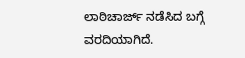ಲಾಠಿಚಾರ್ಜ್ ನಡೆಸಿದ ಬಗ್ಗೆ ವರದಿಯಾಗಿದೆ.